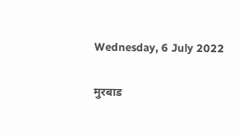Wednesday, 6 July 2022

मुरबाड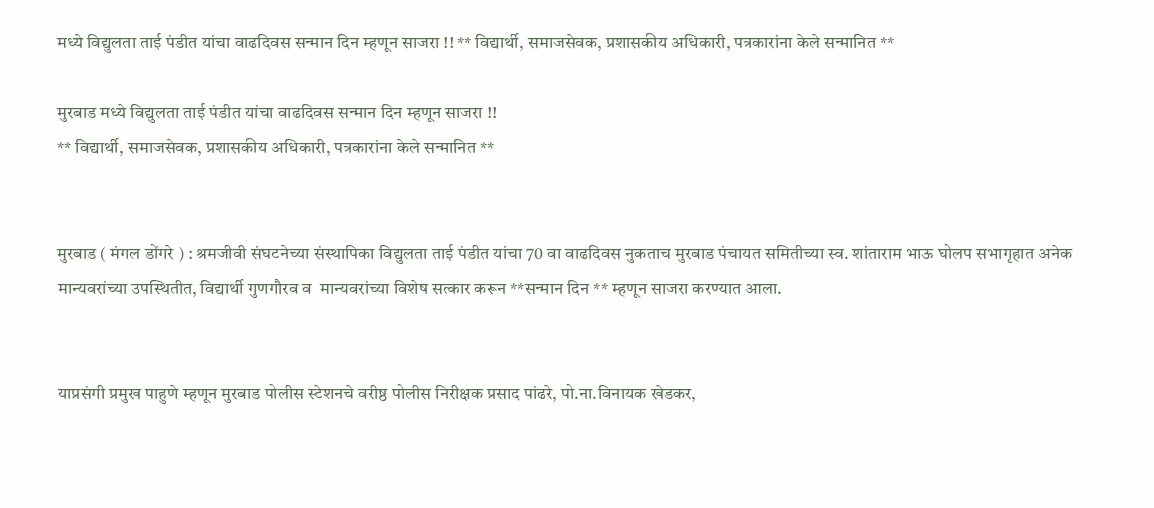मध्ये विद्युलता ताई पंडीत यांचा वाढदिवस सन्मान दिन म्हणून साजरा !! ** विद्यार्थी, समाजसेवक, प्रशासकीय अधिकारी, पत्रकारांना केले सन्मानित **

मुरबाड मध्ये विद्युलता ताई पंडीत यांचा वाढदिवस सन्मान दिन म्हणून साजरा !!
** विद्यार्थी, समाजसेवक, प्रशासकीय अधिकारी, पत्रकारांना केले सन्मानित **


मुरबाड ( मंगल डोंगरे ) : श्रमजीवी संघटनेच्या संस्थापिका विद्युलता ताई पंडीत यांचा 70 वा वाढदिवस नुकताच मुरबाड पंचायत समितीच्या स्व. शांताराम भाऊ घोलप सभागृहात अनेक मान्यवरांच्या उपस्थितीत, विद्यार्थी गुणगौरव व  मान्यवरांच्या विशेष सत्कार करून **सन्मान दिन ** म्हणून साजरा करण्यात आला.


याप्रसंगी प्रमुख पाहुणे म्हणून मुरबाड पोलीस स्टेशनचे वरीष्ठ पोलीस निरीक्षक प्रसाद पांढरे, पो.ना.विनायक खेडकर,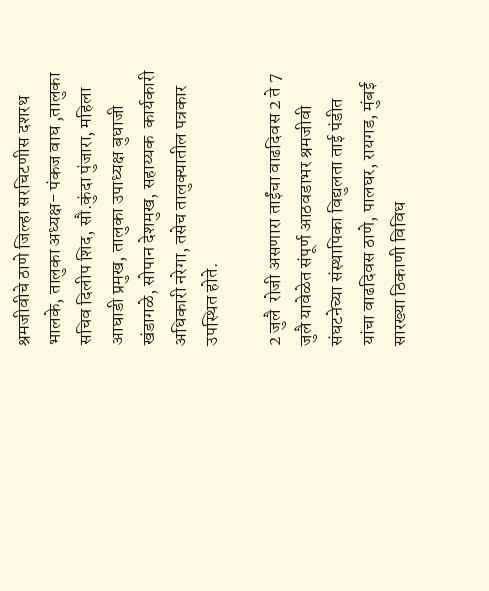श्रमजीवीचे ठाणे जिल्हा सरचिटणीस दशरथ भालके, तालुका अध्यक्ष- पंकज वाघ ,तालुका सचिव दिलीप शिद, सौ.कुंदा पुंजारा, महिला आघाडी प्रमुख, तालुका उपाध्यक्ष बुधाजी खंडागळे, सोपान देशमुख, सहाय्यक  कार्यकारी अधिकारी नरेगा, तसेच तालुक्यातील पत्रकार  उपस्थित होते.

2 जुलै  रोजी असणारा ताईंचा वाढदिवस 2 ते 7 जुलै यावेळेत संपूर्ण आठवडाभर श्रमजीवी संघटनेच्या संस्थापिका विद्युलता ताई पंडीत यांचा वाढदिवस ठाणे, पालघर, रायगड, मुंबई सारख्या ठिकाणी विविध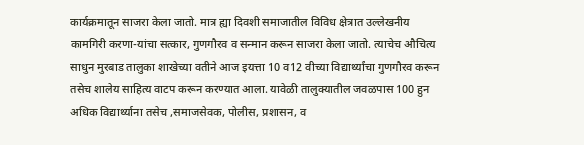कार्यक्रमातून साजरा केला जातो. मात्र ह्या दिवशी समाजातील विविध क्षेत्रात उल्लेखनीय कामगिरी करणा-यांचा सत्कार, गुणगौरव व सन्मान करून साजरा केला जातो. त्याचेच औचित्य साधुन मुरबाड तालुका शाखेच्या वतीने आज इयत्ता 10 व12 वीच्या विद्यार्थ्यांचा गुणगौरव करून तसेच शालेय साहित्य वाटप करून करण्यात आला. यावेळी तालुक्यातील जवळपास 100 हुन अधिक विद्यार्थ्याना तसेच ,समाजसेवक, पोलीस, प्रशासन, व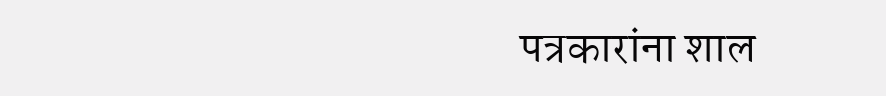पत्रकारांना शाल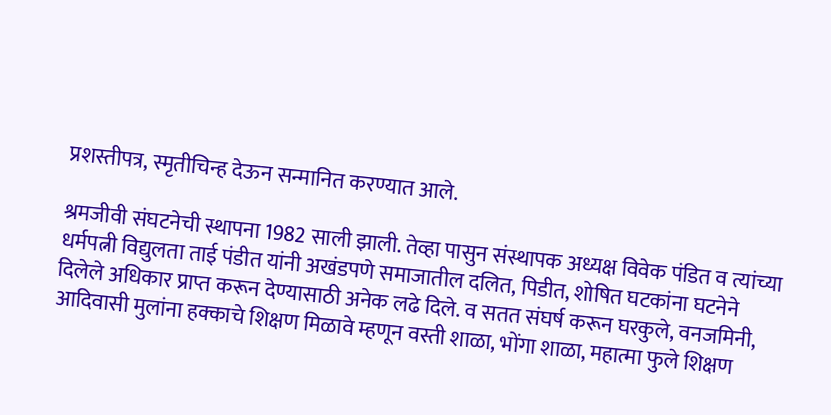प्रशस्तीपत्र, स्मृतीचिन्ह देऊन सन्मानित करण्यात आले.

श्रमजीवी संघटनेची स्थापना 1982 साली झाली. तेव्हा पासुन संस्थापक अध्यक्ष विवेक पंडित व त्यांच्या धर्मपत्नी विद्युलता ताई पंडीत यांनी अखंडपणे समाजातील दलित, पिडीत, शोषित घटकांना घटनेने दिलेले अधिकार प्राप्त करून देण्यासाठी अनेक लढे दिले. व सतत संघर्ष करून घरकुले, वनजमिनी, आदिवासी मुलांना हक्काचे शिक्षण मिळावे म्हणून वस्ती शाळा, भोंगा शाळा, महात्मा फुले शिक्षण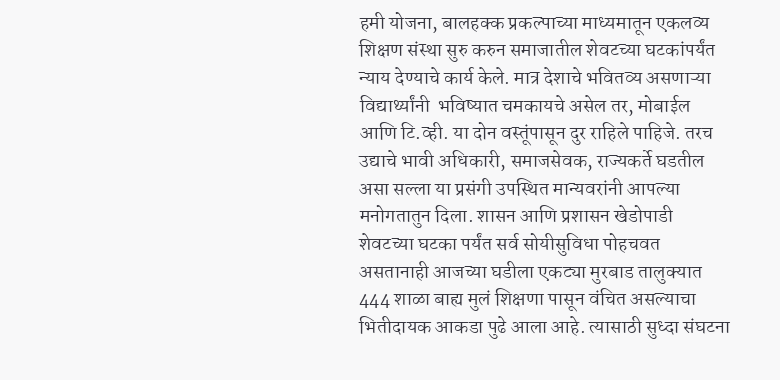हमी योजना, बालहक्क प्रकल्पाच्या माध्यमातून एकलव्य शिक्षण संस्था सुरु करुन समाजातील शेवटच्या घटकांपर्यंत न्याय देण्याचे कार्य केले. मात्र देशाचे भवितव्य असणाऱ्या विद्यार्थ्यांनी  भविष्यात चमकायचे असेल तर, मोबाईल आणि टि.व्ही. या दोन वस्तूंपासून दुर राहिले पाहिजे. तरच उद्याचे भावी अधिकारी, समाजसेवक, राज्यकर्ते घडतील असा सल्ला या प्रसंगी उपस्थित मान्यवरांनी आपल्या मनोगतातुन दिला. शासन आणि प्रशासन खेडोपाडी शेवटच्या घटका पर्यंत सर्व सोयीसुविधा पोहचवत असतानाही आजच्या घडीला एकट्या मुरबाड तालुक्यात 444 शाळा बाह्य मुलं शिक्षणा पासून वंचित असल्याचा भितीदायक आकडा पुढे आला आहे. त्यासाठी सुध्दा संघटना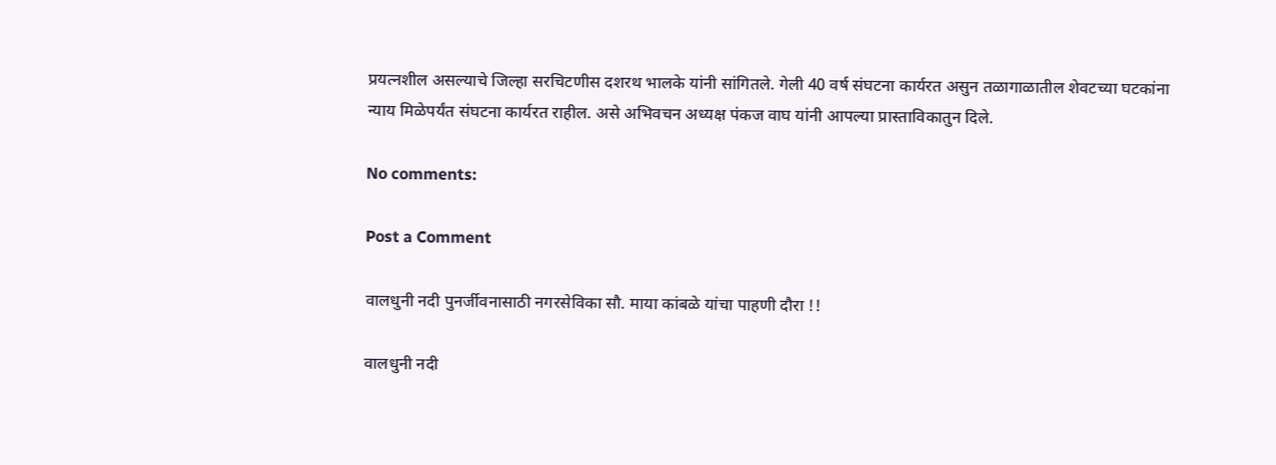प्रयत्नशील असल्याचे जिल्हा सरचिटणीस दशरथ भालके यांनी सांगितले. गेली 40 वर्ष संघटना कार्यरत असुन तळागाळातील शेवटच्या घटकांना न्याय मिळेपर्यंत संघटना कार्यरत राहील. असे अभिवचन अध्यक्ष पंकज वाघ यांनी आपल्या प्रास्ताविकातुन दिले.

No comments:

Post a Comment

वालधुनी नदी पुनर्जीवनासाठी नगरसेविका सौ. माया कांबळे यांचा पाहणी दौरा !!

वालधुनी नदी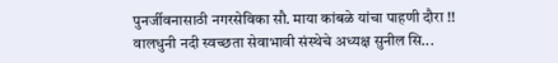पुनर्जीवनासाठी नगरसेविका सौ. माया कांबळे यांचा पाहणी दौरा !! वालधुनी नदी स्वच्छता सेवाभावी संस्थेचे अध्यक्ष सुनील सि...